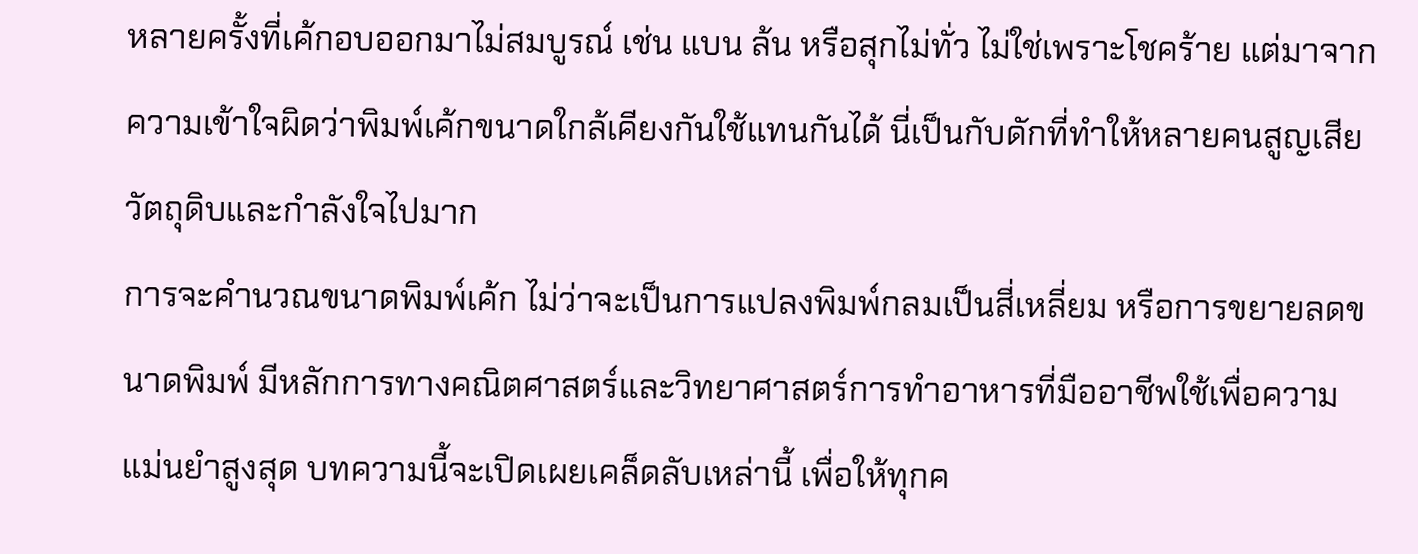หลายครั้งที่เค้กอบออกมาไม่สมบูรณ์ เช่น แบน ล้น หรือสุกไม่ทั่ว ไม่ใช่เพราะโชคร้าย แต่มาจากความเข้าใจผิดว่าพิมพ์เค้กขนาดใกล้เคียงกันใช้แทนกันได้ นี่เป็นกับดักที่ทำให้หลายคนสูญเสียวัตถุดิบและกำลังใจไปมาก
การจะคำนวณขนาดพิมพ์เค้ก ไม่ว่าจะเป็นการแปลงพิมพ์กลมเป็นสี่เหลี่ยม หรือการขยายลดขนาดพิมพ์ มีหลักการทางคณิตศาสตร์และวิทยาศาสตร์การทำอาหารที่มืออาชีพใช้เพื่อความแม่นยำสูงสุด บทความนี้จะเปิดเผยเคล็ดลับเหล่านี้ เพื่อให้ทุกค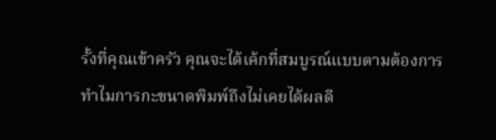รั้งที่คุณเข้าครัว คุณจะได้เค้กที่สมบูรณ์แบบตามต้องการ
ทำไมการกะขนาดพิมพ์ถึงไม่เคยได้ผลดี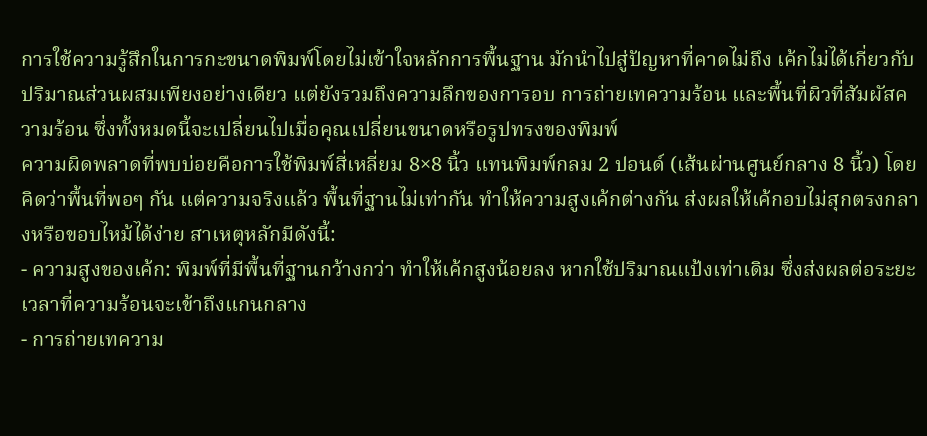การใช้ความรู้สึกในการกะขนาดพิมพ์โดยไม่เข้าใจหลักการพื้นฐาน มักนำไปสู่ปัญหาที่คาดไม่ถึง เค้กไม่ได้เกี่ยวกับปริมาณส่วนผสมเพียงอย่างเดียว แต่ยังรวมถึงความลึกของการอบ การถ่ายเทความร้อน และพื้นที่ผิวที่สัมผัสความร้อน ซึ่งทั้งหมดนี้จะเปลี่ยนไปเมื่อคุณเปลี่ยนขนาดหรือรูปทรงของพิมพ์
ความผิดพลาดที่พบบ่อยคือการใช้พิมพ์สี่เหลี่ยม 8×8 นิ้ว แทนพิมพ์กลม 2 ปอนด์ (เส้นผ่านศูนย์กลาง 8 นิ้ว) โดยคิดว่าพื้นที่พอๆ กัน แต่ความจริงแล้ว พื้นที่ฐานไม่เท่ากัน ทำให้ความสูงเค้กต่างกัน ส่งผลให้เค้กอบไม่สุกตรงกลางหรือขอบไหม้ได้ง่าย สาเหตุหลักมีดังนี้:
- ความสูงของเค้ก: พิมพ์ที่มีพื้นที่ฐานกว้างกว่า ทำให้เค้กสูงน้อยลง หากใช้ปริมาณแป้งเท่าเดิม ซึ่งส่งผลต่อระยะเวลาที่ความร้อนจะเข้าถึงแกนกลาง
- การถ่ายเทความ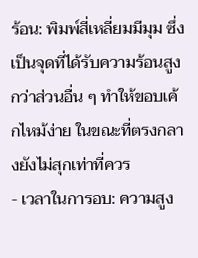ร้อน: พิมพ์สี่เหลี่ยมมีมุม ซึ่งเป็นจุดที่ได้รับความร้อนสูงกว่าส่วนอื่น ๆ ทำให้ขอบเค้กไหม้ง่าย ในขณะที่ตรงกลางยังไม่สุกเท่าที่ควร
- เวลาในการอบ: ความสูง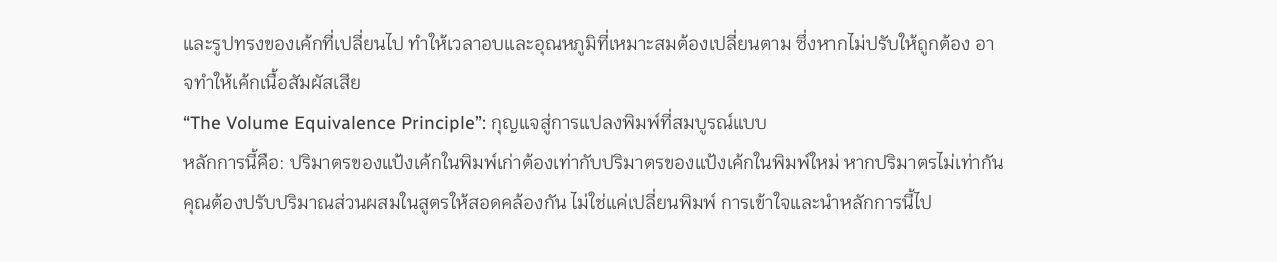และรูปทรงของเค้กที่เปลี่ยนไป ทำให้เวลาอบและอุณหภูมิที่เหมาะสมต้องเปลี่ยนตาม ซึ่งหากไม่ปรับให้ถูกต้อง อาจทำให้เค้กเนื้อสัมผัสเสีย
“The Volume Equivalence Principle”: กุญแจสู่การแปลงพิมพ์ที่สมบูรณ์แบบ
หลักการนี้คือ: ปริมาตรของแป้งเค้กในพิมพ์เก่าต้องเท่ากับปริมาตรของแป้งเค้กในพิมพ์ใหม่ หากปริมาตรไม่เท่ากัน คุณต้องปรับปริมาณส่วนผสมในสูตรให้สอดคล้องกัน ไม่ใช่แค่เปลี่ยนพิมพ์ การเข้าใจและนำหลักการนี้ไป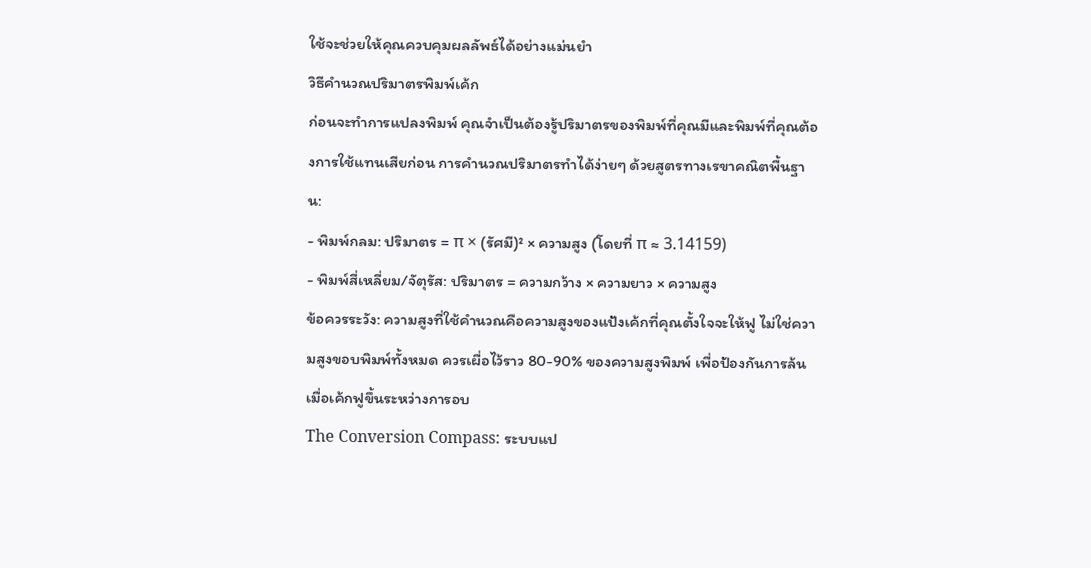ใช้จะช่วยให้คุณควบคุมผลลัพธ์ได้อย่างแม่นยำ
วิธีคำนวณปริมาตรพิมพ์เค้ก
ก่อนจะทำการแปลงพิมพ์ คุณจำเป็นต้องรู้ปริมาตรของพิมพ์ที่คุณมีและพิมพ์ที่คุณต้องการใช้แทนเสียก่อน การคำนวณปริมาตรทำได้ง่ายๆ ด้วยสูตรทางเรขาคณิตพื้นฐาน:
- พิมพ์กลม: ปริมาตร = π × (รัศมี)² × ความสูง (โดยที่ π ≈ 3.14159)
- พิมพ์สี่เหลี่ยม/จัตุรัส: ปริมาตร = ความกว้าง × ความยาว × ความสูง
ข้อควรระวัง: ความสูงที่ใช้คำนวณคือความสูงของแป้งเค้กที่คุณตั้งใจจะให้ฟู ไม่ใช่ความสูงขอบพิมพ์ทั้งหมด ควรเผื่อไว้ราว 80-90% ของความสูงพิมพ์ เพื่อป้องกันการล้นเมื่อเค้กฟูขึ้นระหว่างการอบ
The Conversion Compass: ระบบแป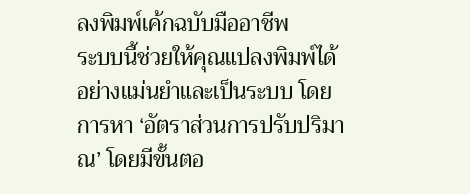ลงพิมพ์เค้กฉบับมืออาชีพ
ระบบนี้ช่วยให้คุณแปลงพิมพ์ได้อย่างแม่นยำและเป็นระบบ โดยการหา ‘อัตราส่วนการปรับปริมาณ’ โดยมีขั้นตอ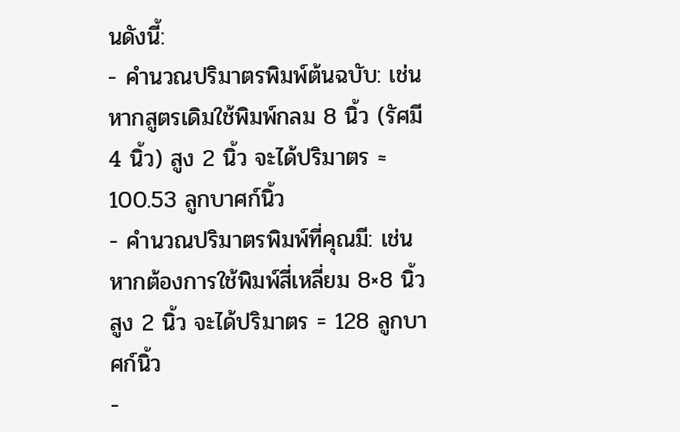นดังนี้:
- คำนวณปริมาตรพิมพ์ต้นฉบับ: เช่น หากสูตรเดิมใช้พิมพ์กลม 8 นิ้ว (รัศมี 4 นิ้ว) สูง 2 นิ้ว จะได้ปริมาตร ≈ 100.53 ลูกบาศก์นิ้ว
- คำนวณปริมาตรพิมพ์ที่คุณมี: เช่น หากต้องการใช้พิมพ์สี่เหลี่ยม 8×8 นิ้ว สูง 2 นิ้ว จะได้ปริมาตร = 128 ลูกบาศก์นิ้ว
-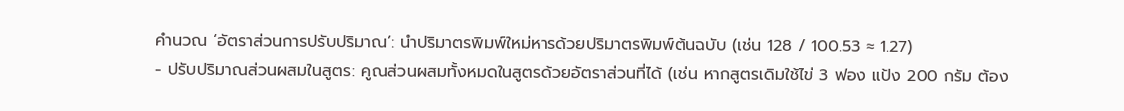คำนวณ ‘อัตราส่วนการปรับปริมาณ’: นำปริมาตรพิมพ์ใหม่หารด้วยปริมาตรพิมพ์ต้นฉบับ (เช่น 128 / 100.53 ≈ 1.27)
- ปรับปริมาณส่วนผสมในสูตร: คูณส่วนผสมทั้งหมดในสูตรด้วยอัตราส่วนที่ได้ (เช่น หากสูตรเดิมใช้ไข่ 3 ฟอง แป้ง 200 กรัม ต้อง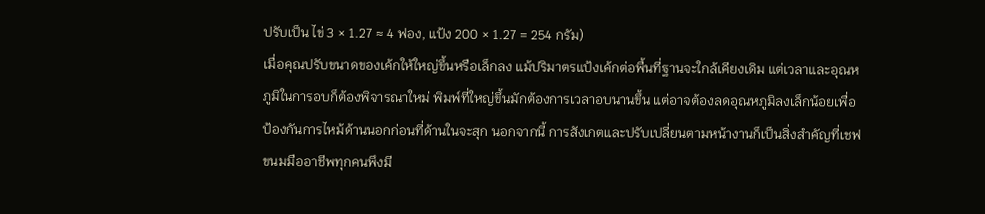ปรับเป็น ไข่ 3 × 1.27 ≈ 4 ฟอง, แป้ง 200 × 1.27 = 254 กรัม)
เมื่อคุณปรับขนาดของเค้กให้ใหญ่ขึ้นหรือเล็กลง แม้ปริมาตรแป้งเค้กต่อพื้นที่ฐานจะใกล้เคียงเดิม แต่เวลาและอุณหภูมิในการอบก็ต้องพิจารณาใหม่ พิมพ์ที่ใหญ่ขึ้นมักต้องการเวลาอบนานขึ้น แต่อาจต้องลดอุณหภูมิลงเล็กน้อยเพื่อป้องกันการไหม้ด้านนอกก่อนที่ด้านในจะสุก นอกจากนี้ การสังเกตและปรับเปลี่ยนตามหน้างานก็เป็นสิ่งสำคัญที่เชฟขนมมืออาชีพทุกคนพึงมี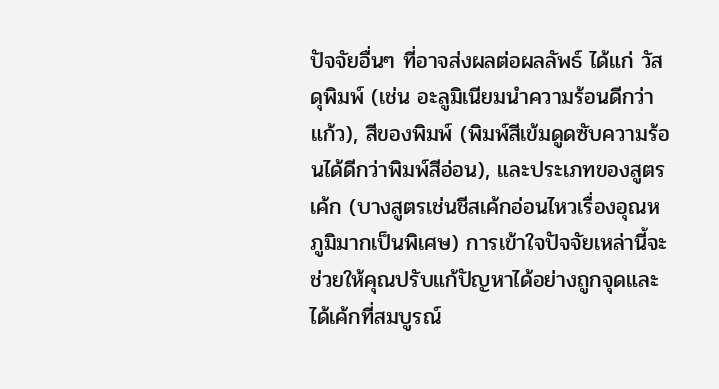ปัจจัยอื่นๆ ที่อาจส่งผลต่อผลลัพธ์ ได้แก่ วัสดุพิมพ์ (เช่น อะลูมิเนียมนำความร้อนดีกว่าแก้ว), สีของพิมพ์ (พิมพ์สีเข้มดูดซับความร้อนได้ดีกว่าพิมพ์สีอ่อน), และประเภทของสูตรเค้ก (บางสูตรเช่นชีสเค้กอ่อนไหวเรื่องอุณหภูมิมากเป็นพิเศษ) การเข้าใจปัจจัยเหล่านี้จะช่วยให้คุณปรับแก้ปัญหาได้อย่างถูกจุดและได้เค้กที่สมบูรณ์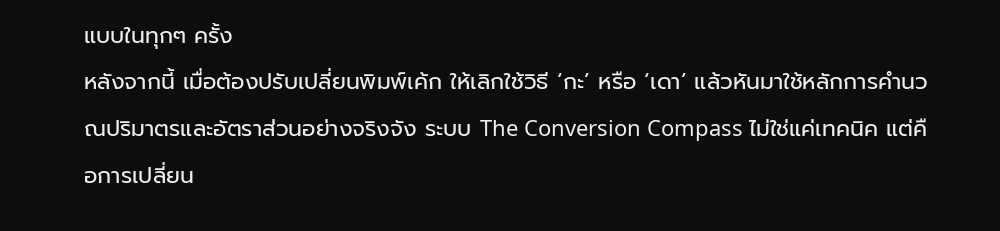แบบในทุกๆ ครั้ง
หลังจากนี้ เมื่อต้องปรับเปลี่ยนพิมพ์เค้ก ให้เลิกใช้วิธี ‘กะ’ หรือ ‘เดา’ แล้วหันมาใช้หลักการคำนวณปริมาตรและอัตราส่วนอย่างจริงจัง ระบบ The Conversion Compass ไม่ใช่แค่เทคนิค แต่คือการเปลี่ยน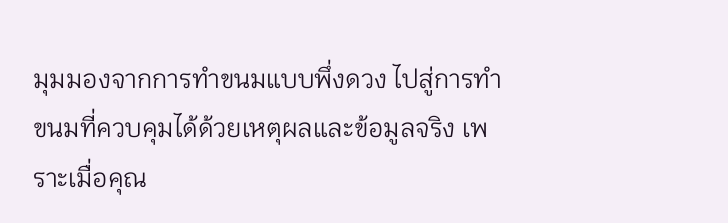มุมมองจากการทำขนมแบบพึ่งดวง ไปสู่การทำขนมที่ควบคุมได้ด้วยเหตุผลและข้อมูลจริง เพราะเมื่อคุณ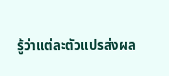รู้ว่าแต่ละตัวแปรส่งผล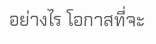อย่างไร โอกาสที่จะ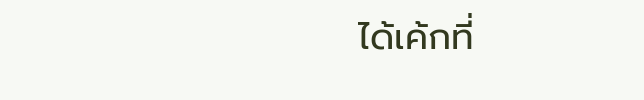ได้เค้กที่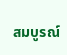สมบูรณ์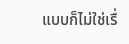แบบก็ไม่ใช่เรื่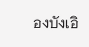องบังเอิ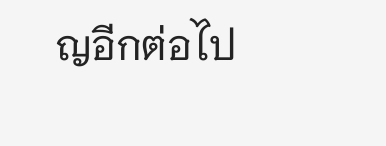ญอีกต่อไป